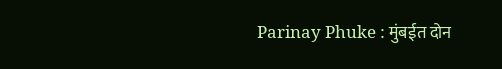Parinay Phuke : मुंबईत दोन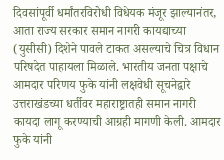दिवसांपूर्वी धर्मांतरविरोधी विधेयक मंजूर झाल्यानंतर, आता राज्य सरकार समान नागरी कायद्याच्या (युसीसी) दिशेने पावले टाकत असल्याचे चित्र विधान परिषदेत पाहायला मिळाले. भारतीय जनता पक्षाचे आमदार परिणय फुके यांनी लक्षवेधी सूचनेद्वारे उत्तराखंडच्या धर्तीवर महाराष्ट्रातही समान नागरी कायदा लागू करण्याची आग्रही मागणी केली. आमदार फुके यांनी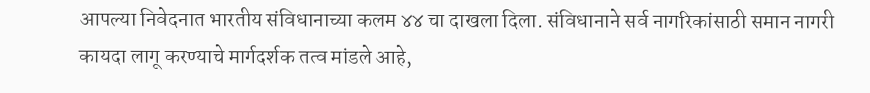आपल्या निवेदनात भारतीय संविधानाच्या कलम ४४ चा दाखला दिला. संविधानाने सर्व नागरिकांसाठी समान नागरी कायदा लागू करण्याचे मार्गदर्शक तत्व मांडले आहे,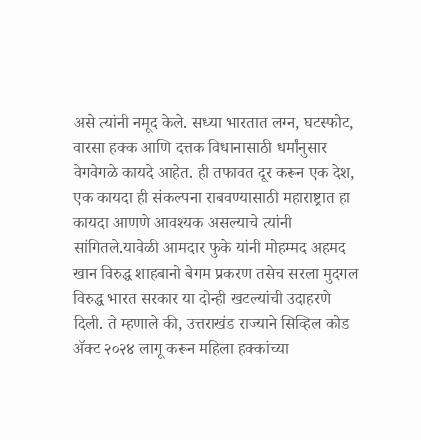असे त्यांनी नमूद केले. सध्या भारतात लग्न, घटस्फोट, वारसा हक्क आणि दत्तक विधानासाठी धर्मांनुसार वेगवेगळे कायदे आहेत. ही तफावत दूर करून एक देश, एक कायदा ही संकल्पना राबवण्यासाठी महाराष्ट्रात हा कायदा आणणे आवश्यक असल्याचे त्यांनी सांगितले.यावेळी आमदार फुके यांनी मोहम्मद अहमद खान विरुद्ध शाहबानो बेगम प्रकरण तसेच सरला मुदगल विरुद्ध भारत सरकार या दोन्ही खटल्यांची उदाहरणे दिली. ते म्हणाले की, उत्तराखंड राज्याने सिव्हिल कोड ॲक्ट २०२४ लागू करून महिला हक्कांच्या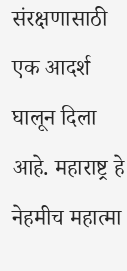संरक्षणासाठी एक आदर्श घालून दिला आहे. महाराष्ट्र हे नेहमीच महात्मा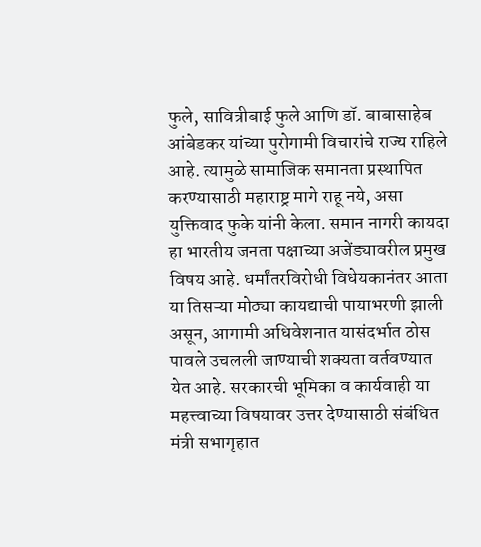फुले, सावित्रीबाई फुले आणि डॉ. बाबासाहेब आंबेडकर यांच्या पुरोगामी विचारांचे राज्य राहिले आहे. त्यामुळे सामाजिक समानता प्रस्थापित करण्यासाठी महाराष्ट्र मागे राहू नये, असा युक्तिवाद फुके यांनी केला. समान नागरी कायदा हा भारतीय जनता पक्षाच्या अजेंड्यावरील प्रमुख विषय आहे. धर्मांतरविरोधी विधेयकानंतर आता या तिसऱ्या मोठ्या कायद्याची पायाभरणी झाली असून, आगामी अधिवेशनात यासंदर्भात ठोस पावले उचलली जाण्याची शक्यता वर्तवण्यात येत आहे. सरकारची भूमिका व कार्यवाही या महत्त्वाच्या विषयावर उत्तर देण्यासाठी संबंधित मंत्री सभागृहात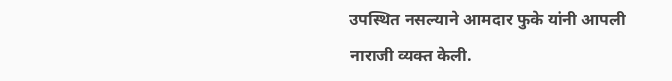उपस्थित नसल्याने आमदार फुके यांनी आपली नाराजी व्यक्त केली.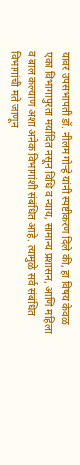यावर उपसभापती डॉ. नीलम गोऱ्हे यांनी स्पष्टीकरण दिले की, हा विषय केवळ एका विभागापुरता मर्यादित नसून विधि व न्याय, सामान्य प्रशासन, आणि महिला व बाल कल्याण अशा अनेक विभागांशी संबंधित आहे. त्यामुळे सर्व संबंधित विभागांची मते जाणून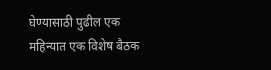घेण्यासाठी पुढील एक महिन्यात एक विशेष बैठक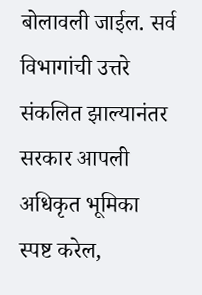बोलावली जाईल. सर्व विभागांची उत्तरे संकलित झाल्यानंतर सरकार आपली अधिकृत भूमिका स्पष्ट करेल,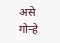असे गोऱ्हे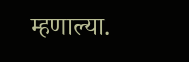म्हणाल्या.